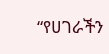“የሀገራችን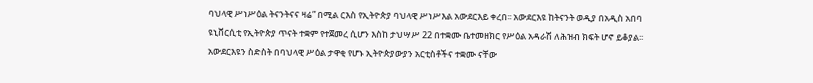ባህላዊ ሥነሥዕል ትናንትናና ዛሬ” በሚል ርእስ የኢትዮጵያ ባህላዊ ሥነሥእል አውደርእይ ቀረበ፡፡ አውደርእዩ ከትናንት ወዲያ በአዲስ አበባ ዩኒቨርሲቲ የኢትዮጵያ ጥናት ተቋም የተጀመረ ሲሆን እስከ ታህሣሥ 22 በተቋሙ ቤተመዘክር የሥዕል አዳራሽ ለሕዝብ ክፍት ሆኖ ይቆያል፡፡ አውደርእዩን ስድስት በባህላዊ ሥዕል ታዋቂ የሆኑ ኢትዮጵያውያን አርቲስቶችና ተቋሙ ናቸው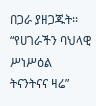በጋራ ያዘጋጁት፡፡
“የሀገራችን ባህላዊ ሥነሥዕል ትናንትናና ዛሬ”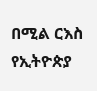በሚል ርእስ የኢትዮጵያ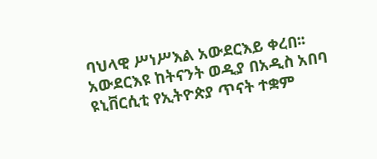ባህላዊ ሥነሥእል አውደርእይ ቀረበ፡፡ አውደርእዩ ከትናንት ወዲያ በአዲስ አበባ ዩኒቨርሲቲ የኢትዮጵያ ጥናት ተቋም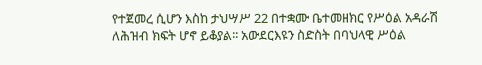የተጀመረ ሲሆን እስከ ታህሣሥ 22 በተቋሙ ቤተመዘክር የሥዕል አዳራሽ ለሕዝብ ክፍት ሆኖ ይቆያል፡፡ አውደርእዩን ስድስት በባህላዊ ሥዕል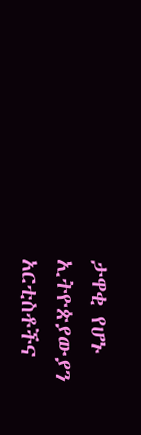ታዋቂ የሆኑ ኢትዮጵያውያን አርቲስቶችና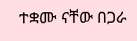ተቋሙ ናቸው በጋራ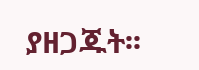ያዘጋጁት፡፡